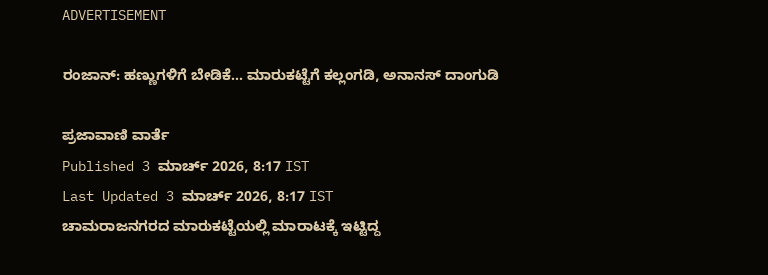ADVERTISEMENT

ರಂಜಾನ್: ಹಣ್ಣುಗಳಿಗೆ ಬೇಡಿಕೆ... ಮಾರುಕಟ್ಟೆಗೆ ಕಲ್ಲಂಗಡಿ, ಅನಾನಸ್‌ ದಾಂಗುಡಿ

ಪ್ರಜಾವಾಣಿ ವಾರ್ತೆ
Published 3 ಮಾರ್ಚ್ 2026, 8:17 IST
Last Updated 3 ಮಾರ್ಚ್ 2026, 8:17 IST
ಚಾಮರಾಜನಗರದ ಮಾರುಕಟ್ಟೆಯಲ್ಲಿ ಮಾರಾಟಕ್ಕೆ ಇಟ್ಟಿದ್ದ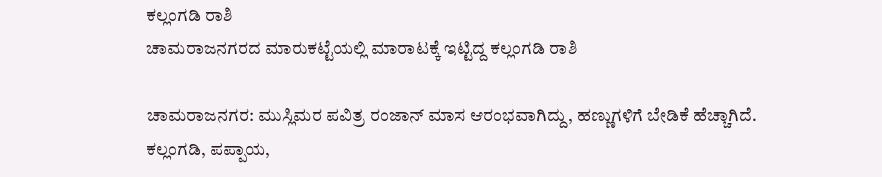ಕಲ್ಲಂಗಡಿ ರಾಶಿ
ಚಾಮರಾಜನಗರದ ಮಾರುಕಟ್ಟೆಯಲ್ಲಿ ಮಾರಾಟಕ್ಕೆ ಇಟ್ಟಿದ್ದ ಕಲ್ಲಂಗಡಿ ರಾಶಿ

ಚಾಮರಾಜನಗರ: ಮುಸ್ಲಿಮರ ಪವಿತ್ರ ರಂಜಾನ್ ಮಾಸ ಆರಂಭವಾಗಿದ್ದು, ಹಣ್ಣುಗಳಿಗೆ ಬೇಡಿಕೆ ಹೆಚ್ಚಾಗಿದೆ. ಕಲ್ಲಂಗಡಿ, ಪಪ್ಪಾಯ,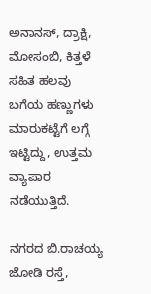ಅನಾನಸ್‌, ದ್ರಾಕ್ಷಿ, ಮೋಸಂಬಿ, ಕಿತ್ತಳೆ ಸಹಿತ ಹಲವು ಬಗೆಯ ಹಣ್ಣುಗಳು ಮಾರುಕಟ್ಟೆಗೆ ಲಗ್ಗೆ ಇಟ್ಟಿದ್ದು, ಉತ್ತಮ ವ್ಯಾಪಾರ ನಡೆಯುತ್ತಿದೆ.

ನಗರದ ಬಿ.ರಾಚಯ್ಯ ಜೋಡಿ ರಸ್ತೆ,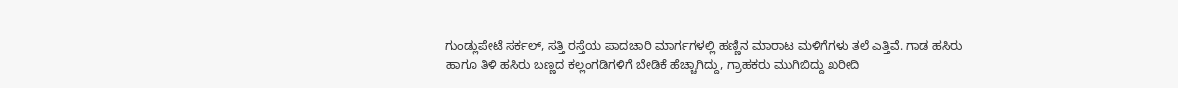ಗುಂಡ್ಲುಪೇಟೆ ಸರ್ಕಲ್‌, ಸತ್ತಿ ರಸ್ತೆಯ ಪಾದಚಾರಿ ಮಾರ್ಗಗಳಲ್ಲಿ ಹಣ್ಣಿನ ಮಾರಾಟ ಮಳಿಗೆಗಳು ತಲೆ ಎತ್ತಿವೆ. ಗಾಡ ಹಸಿರು ಹಾಗೂ ತಿಳಿ ಹಸಿರು ಬಣ್ಣದ ಕಲ್ಲಂಗಡಿಗಳಿಗೆ ಬೇಡಿಕೆ ಹೆಚ್ಚಾಗಿದ್ದು, ಗ್ರಾಹಕರು ಮುಗಿಬಿದ್ದು ಖರೀದಿ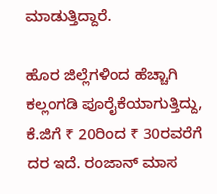ಮಾಡುತ್ತಿದ್ದಾರೆ.

ಹೊರ ಜಿಲ್ಲೆಗಳಿಂದ ಹೆಚ್ಚಾಗಿ ಕಲ್ಲಂಗಡಿ ಪೂರೈಕೆಯಾಗುತ್ತಿದ್ದು, ಕೆ.ಜಿಗೆ ₹ 20ರಿಂದ ₹ 30ರವರೆಗೆ ದರ ಇದೆ. ರಂಜಾನ್ ಮಾಸ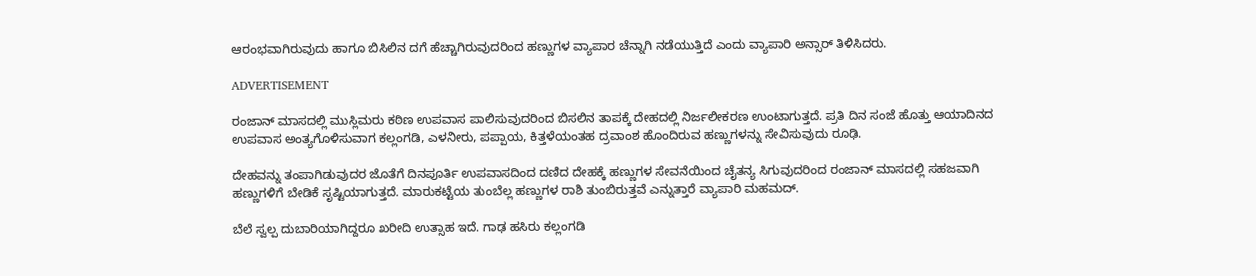ಆರಂಭವಾಗಿರುವುದು ಹಾಗೂ ಬಿಸಿಲಿನ ದಗೆ ಹೆಚ್ಚಾಗಿರುವುದರಿಂದ ಹಣ್ಣುಗಳ ವ್ಯಾಪಾರ ಚೆನ್ನಾಗಿ ನಡೆಯುತ್ತಿದೆ ಎಂದು ವ್ಯಾಪಾರಿ ಅನ್ಸಾರ್ ತಿಳಿಸಿದರು.

ADVERTISEMENT

ರಂಜಾನ್ ಮಾಸದಲ್ಲಿ ಮುಸ್ಲಿಮರು ಕಠಿಣ ಉಪವಾಸ ಪಾಲಿಸುವುದರಿಂದ ಬಿಸಲಿನ ತಾಪಕ್ಕೆ ದೇಹದಲ್ಲಿ ನಿರ್ಜಲೀಕರಣ ಉಂಟಾಗುತ್ತದೆ. ಪ್ರತಿ ದಿನ ಸಂಜೆ ಹೊತ್ತು ಆಯಾದಿನದ ಉಪವಾಸ ಅಂತ್ಯಗೊಳಿಸುವಾಗ ಕಲ್ಲಂಗಡಿ, ಎಳನೀರು, ಪಪ್ಪಾಯ, ಕಿತ್ತಳೆಯಂತಹ ದ್ರವಾಂಶ ಹೊಂದಿರುವ ಹಣ್ಣುಗಳನ್ನು ಸೇವಿಸುವುದು ರೂಢಿ.

ದೇಹವನ್ನು ತಂಪಾಗಿಡುವುದರ ಜೊತೆಗೆ ದಿನಪೂರ್ತಿ ಉಪವಾಸದಿಂದ ದಣಿದ ದೇಹಕ್ಕೆ ಹಣ್ಣುಗಳ ಸೇವನೆಯಿಂದ ಚೈತನ್ಯ ಸಿಗುವುದರಿಂದ ರಂಜಾನ್ ಮಾಸದಲ್ಲಿ ಸಹಜವಾಗಿ ಹಣ್ಣುಗಳಿಗೆ ಬೇಡಿಕೆ ಸೃಷ್ಟಿಯಾಗುತ್ತದೆ. ಮಾರುಕಟ್ಟೆಯ ತುಂಬೆಲ್ಲ ಹಣ್ಣುಗಳ ರಾಶಿ ತುಂಬಿರುತ್ತವೆ ಎನ್ನುತ್ತಾರೆ ವ್ಯಾಪಾರಿ ಮಹಮದ್.

ಬೆಲೆ ಸ್ವಲ್ಪ ದುಬಾರಿಯಾಗಿದ್ದರೂ ಖರೀದಿ ಉತ್ಸಾಹ ಇದೆ. ಗಾಢ ಹಸಿರು ಕಲ್ಲಂಗಡಿ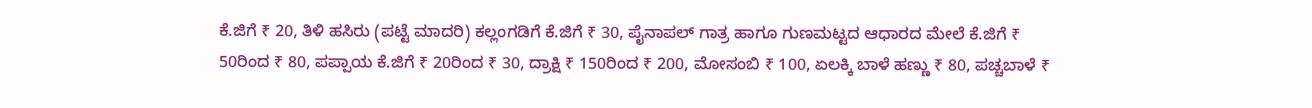ಕೆ.ಜಿಗೆ ₹ 20, ತಿಳಿ ಹಸಿರು (ಪಟ್ಟೆ ಮಾದರಿ) ಕಲ್ಲಂಗಡಿಗೆ ಕೆ.ಜಿಗೆ ₹ 30, ಪೈನಾಪಲ್‌ ಗಾತ್ರ ಹಾಗೂ ಗುಣಮಟ್ಟದ ಆಧಾರದ ಮೇಲೆ ಕೆ.ಜಿಗೆ ₹ 50ರಿಂದ ₹ 80, ಪಪ್ಪಾಯ ಕೆ.ಜಿಗೆ ₹ 20ರಿಂದ ₹ 30, ದ್ರಾಕ್ಷಿ ₹ 150ರಿಂದ ₹ 200, ಮೋಸಂಬಿ ₹ 100, ಏಲಕ್ಕಿ ಬಾಳೆ ಹಣ್ಣು ₹ 80, ಪಚ್ಚಬಾಳೆ ₹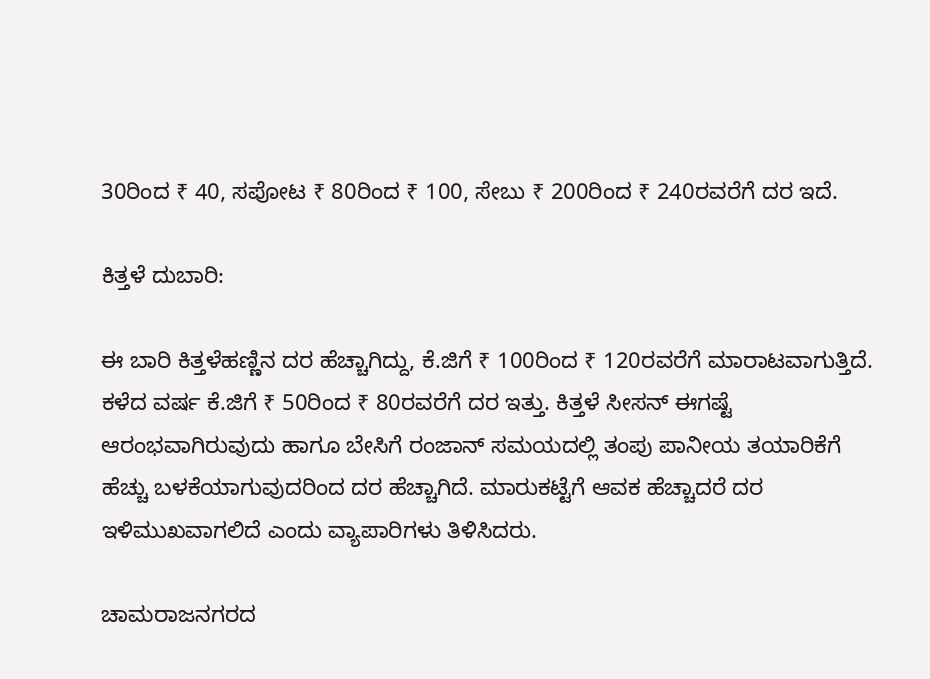30ರಿಂದ ₹ 40, ಸಪೋಟ ₹ 80ರಿಂದ ₹ 100, ಸೇಬು ₹ 200ರಿಂದ ₹ 240ರವರೆಗೆ ದರ ಇದೆ.

ಕಿತ್ತಳೆ ದುಬಾರಿ:

ಈ ಬಾರಿ ಕಿತ್ತಳೆಹಣ್ಣಿನ ದರ ಹೆಚ್ಚಾಗಿದ್ದು, ಕೆ.ಜಿಗೆ ₹ 100ರಿಂದ ₹ 120ರವರೆಗೆ ಮಾರಾಟವಾಗುತ್ತಿದೆ. ಕಳೆದ ವರ್ಷ ಕೆ.ಜಿಗೆ ₹ 50ರಿಂದ ₹ 80ರವರೆಗೆ ದರ ಇತ್ತು. ಕಿತ್ತಳೆ ಸೀಸನ್ ಈಗಷ್ಟೆ ಆರಂಭವಾಗಿರುವುದು ಹಾಗೂ ಬೇಸಿಗೆ ರಂಜಾನ್ ಸಮಯದಲ್ಲಿ ತಂಪು ಪಾನೀಯ ತಯಾರಿಕೆಗೆ ಹೆಚ್ಚು ಬಳಕೆಯಾಗುವುದರಿಂದ ದರ ಹೆಚ್ಚಾಗಿದೆ. ಮಾರುಕಟ್ಟೆಗೆ ಆವಕ ಹೆಚ್ಚಾದರೆ ದರ ಇಳಿಮುಖವಾಗಲಿದೆ ಎಂದು ವ್ಯಾಪಾರಿಗಳು ತಿಳಿಸಿದರು.

ಚಾಮರಾಜನಗರದ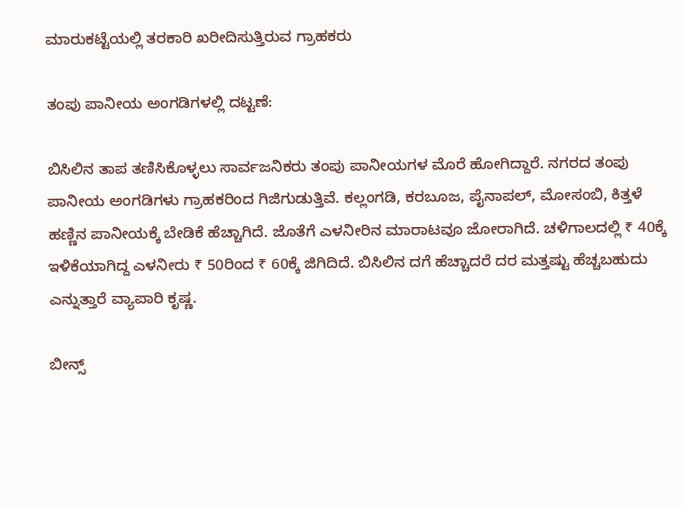ಮಾರುಕಟ್ಟೆಯಲ್ಲಿ ತರಕಾರಿ ಖರೀದಿಸುತ್ತಿರುವ ಗ್ರಾಹಕರು

ತಂಪು ಪಾನೀಯ ಅಂಗಡಿಗಳಲ್ಲಿ ದಟ್ಟಣೆ:

ಬಿಸಿಲಿನ ತಾಪ ತಣಿಸಿಕೊಳ್ಳಲು ಸಾರ್ವಜನಿಕರು ತಂಪು ಪಾನೀಯಗಳ ಮೊರೆ ಹೋಗಿದ್ದಾರೆ. ನಗರದ ತಂಪು ಪಾನೀಯ ಅಂಗಡಿಗಳು ಗ್ರಾಹಕರಿಂದ ಗಿಜಿಗುಡುತ್ತಿವೆ. ಕಲ್ಲಂಗಡಿ, ಕರಬೂಜ, ಪೈನಾಪಲ್‌, ಮೋಸಂಬಿ, ಕಿತ್ತಳೆ ಹಣ್ಣಿನ ಪಾನೀಯಕ್ಕೆ ಬೇಡಿಕೆ ಹೆಚ್ಚಾಗಿದೆ. ಜೊತೆಗೆ ಎಳನೀರಿನ ಮಾರಾಟವೂ ಜೋರಾಗಿದೆ. ಚಳಿಗಾಲದಲ್ಲಿ ₹ 40ಕ್ಕೆ ಇಳಿಕೆಯಾಗಿದ್ದ ಎಳನೀರು ₹ 50ರಿಂದ ₹ 60ಕ್ಕೆ ಜಿಗಿದಿದೆ. ಬಿಸಿಲಿನ ದಗೆ ಹೆಚ್ಚಾದರೆ ದರ ಮತ್ತಷ್ಟು ಹೆಚ್ಚಬಹುದು ಎನ್ನುತ್ತಾರೆ ವ್ಯಾಪಾರಿ ಕೃಷ್ಣ.

ಬೀನ್ಸ್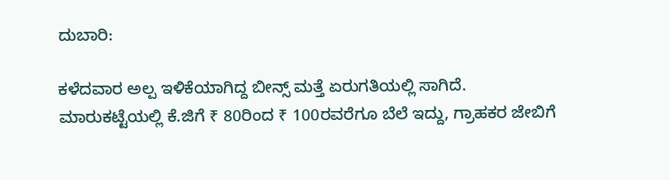ದುಬಾರಿ:

ಕಳೆದವಾರ ಅಲ್ಪ ಇಳಿಕೆಯಾಗಿದ್ದ ಬೀನ್ಸ್ ಮತ್ತೆ ಏರುಗತಿಯಲ್ಲಿ ಸಾಗಿದೆ. ಮಾರುಕಟ್ಟೆಯಲ್ಲಿ ಕೆ.ಜಿಗೆ ₹ 80ರಿಂದ ₹ 100ರವರೆಗೂ ಬೆಲೆ ಇದ್ದು, ಗ್ರಾಹಕರ ಜೇಬಿಗೆ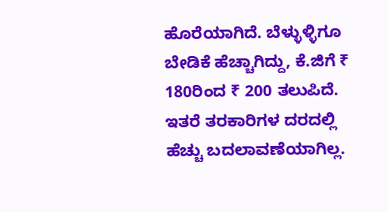ಹೊರೆಯಾಗಿದೆ. ಬೆಳ್ಳುಳ್ಳಿಗೂ ಬೇಡಿಕೆ ಹೆಚ್ಚಾಗಿದ್ದು, ಕೆ.ಜಿಗೆ ₹ 180ರಿಂದ ₹ 200 ತಲುಪಿದೆ. ಇತರೆ ತರಕಾರಿಗಳ ದರದಲ್ಲಿ ಹೆಚ್ಚು ಬದಲಾವಣೆಯಾಗಿಲ್ಲ.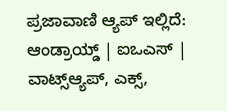ಪ್ರಜಾವಾಣಿ ಆ್ಯಪ್ ಇಲ್ಲಿದೆ: ಆಂಡ್ರಾಯ್ಡ್ | ಐಒಎಸ್ | ವಾಟ್ಸ್ಆ್ಯಪ್, ಎಕ್ಸ್,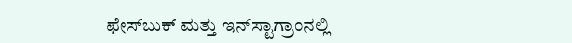ಫೇಸ್‌ಬುಕ್ ಮತ್ತು ಇನ್‌ಸ್ಟಾಗ್ರಾಂನಲ್ಲಿ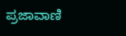ಪ್ರಜಾವಾಣಿ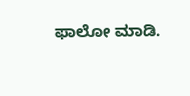ಫಾಲೋ ಮಾಡಿ.